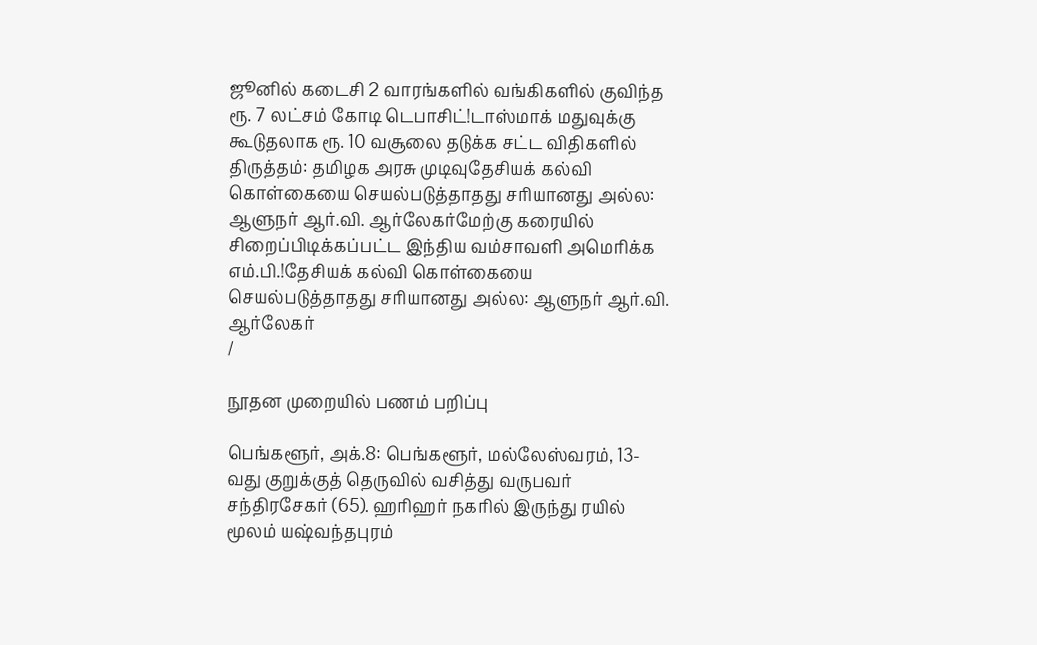ஜூனில் கடைசி 2 வாரங்களில் வங்கிகளில் குவிந்த ரூ. 7 லட்சம் கோடி டெபாசிட்!டாஸ்மாக் மதுவுக்கு கூடுதலாக ரூ. 10 வசூலை தடுக்க சட்ட விதிகளில் திருத்தம்: தமிழக அரசு முடிவுதேசியக் கல்வி கொள்கையை செயல்படுத்தாதது சரியானது அல்ல: ஆளுநர் ஆர்.வி. ஆர்லேகர்மேற்கு கரையில் சிறைப்பிடிக்கப்பட்ட இந்திய வம்சாவளி அமெரிக்க எம்.பி.!தேசியக் கல்வி கொள்கையை செயல்படுத்தாதது சரியானது அல்ல: ஆளுநர் ஆர்.வி. ஆர்லேகர்
/

நூதன முறையில் பணம் பறிப்பு

பெங்களூர், அக்.8: பெங்களூர், மல்லேஸ்வரம், 13-வது குறுக்குத் தெருவில் வசித்து வருபவர் சந்திரசேகர் (65). ஹரிஹர் நகரில் இருந்து ரயில் மூலம் யஷ்வந்தபுரம்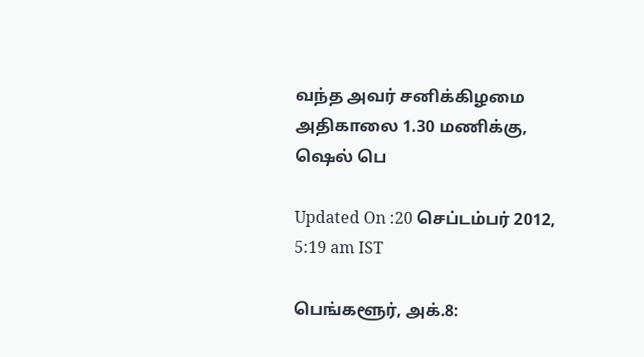வந்த அவர் சனிக்கிழமை அதிகாலை 1.30 மணிக்கு, ஷெல் பெ

Updated On :20 செப்டம்பர் 2012, 5:19 am IST

பெங்களூர், அக்.8: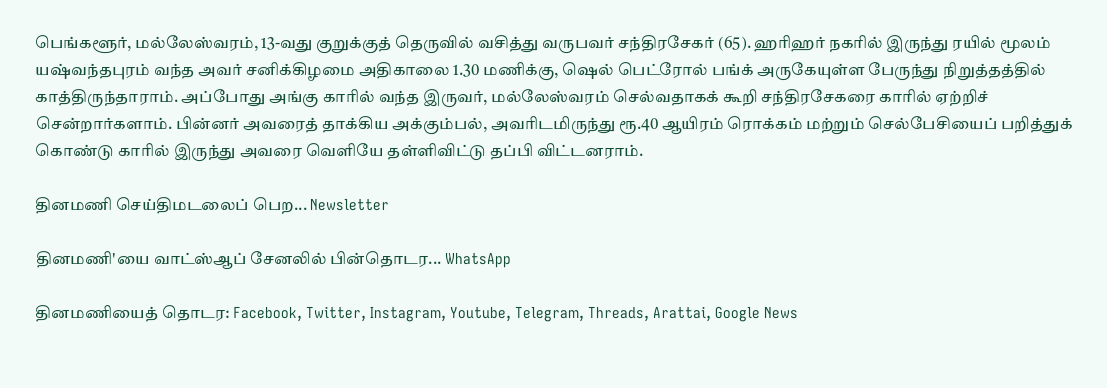பெங்களூர், மல்லேஸ்வரம், 13-வது குறுக்குத் தெருவில் வசித்து வருபவர் சந்திரசேகர் (65). ஹரிஹர் நகரில் இருந்து ரயில் மூலம் யஷ்வந்தபுரம் வந்த அவர் சனிக்கிழமை அதிகாலை 1.30 மணிக்கு, ஷெல் பெட்ரோல் பங்க் அருகேயுள்ள பேருந்து நிறுத்தத்தில் காத்திருந்தாராம். அப்போது அங்கு காரில் வந்த இருவர், மல்லேஸ்வரம் செல்வதாகக் கூறி சந்திரசேகரை காரில் ஏற்றிச் சென்றார்களாம். பின்னர் அவரைத் தாக்கிய அக்கும்பல், அவரிடமிருந்து ரூ.40 ஆயிரம் ரொக்கம் மற்றும் செல்பேசியைப் பறித்துக் கொண்டு காரில் இருந்து அவரை வெளியே தள்ளிவிட்டு தப்பி விட்டனராம்.

தினமணி செய்திமடலைப் பெற... Newsletter

தினமணி'யை வாட்ஸ்ஆப் சேனலில் பின்தொடர... WhatsApp

தினமணியைத் தொடர: Facebook, Twitter, Instagram, Youtube, Telegram, Threads, Arattai, Google News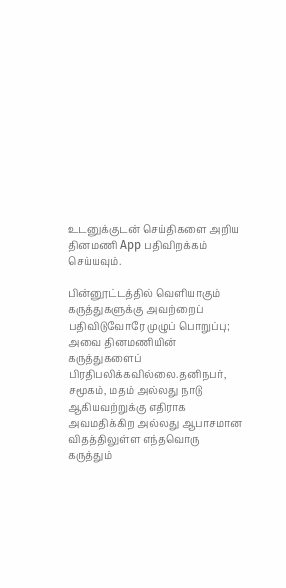உடனுக்குடன் செய்திகளை அறிய தினமணி App பதிவிறக்கம் செய்யவும்.

பின்னூட்டத்தில் வெளியாகும் கருத்துகளுக்கு அவற்றைப் பதிவிடுவோரே முழுப் பொறுப்பு; அவை தினமணியின் கருத்துகளைப் பிரதிபலிக்கவில்லை.தனிநபர், சமூகம், மதம் அல்லது நாடு ஆகியவற்றுக்கு எதிராக அவமதிக்கிற அல்லது ஆபாசமான விதத்திலுள்ள எந்தவொரு கருத்தும்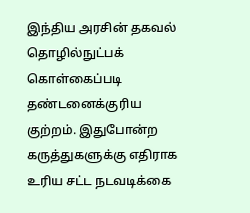இந்திய அரசின் தகவல் தொழில்நுட்பக் கொள்கைப்படி தண்டனைக்குரிய குற்றம். இதுபோன்ற கருத்துகளுக்கு எதிராக உரிய சட்ட நடவடிக்கை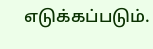எடுக்கப்படும்.